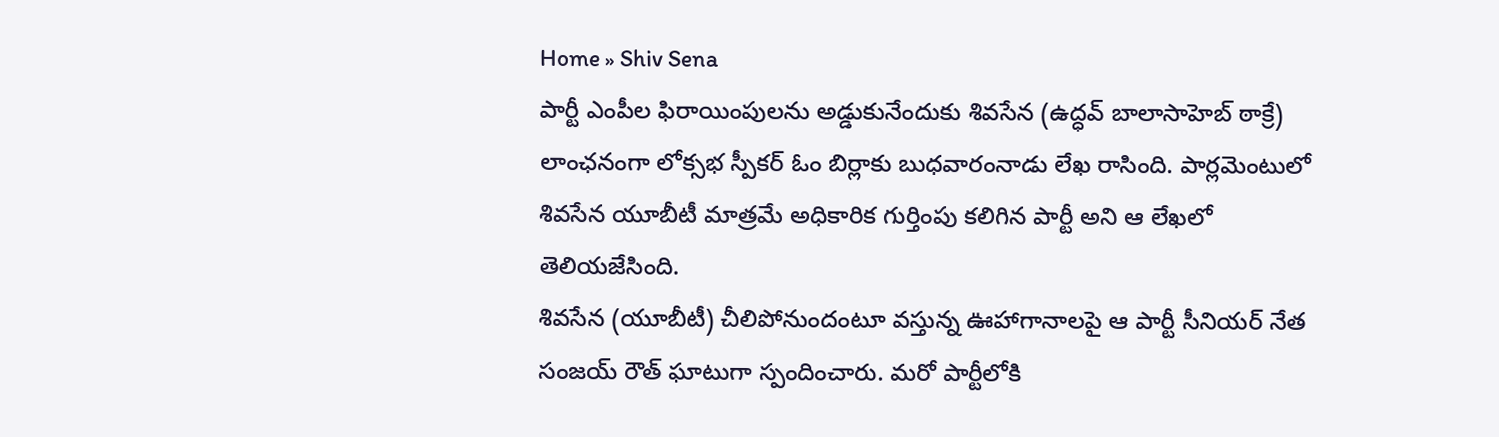Home » Shiv Sena
పార్టీ ఎంపీల ఫిరాయింపులను అడ్డుకునేందుకు శివసేన (ఉద్ధవ్ బాలాసాహెబ్ ఠాక్రే) లాంఛనంగా లోక్సభ స్పీకర్ ఓం బిర్లాకు బుధవారంనాడు లేఖ రాసింది. పార్లమెంటులో శివసేన యూబీటీ మాత్రమే అధికారిక గుర్తింపు కలిగిన పార్టీ అని ఆ లేఖలో తెలియజేసింది.
శివసేన (యూబీటీ) చీలిపోనుందంటూ వస్తున్న ఊహాగానాలపై ఆ పార్టీ సీనియర్ నేత సంజయ్ రౌత్ ఘాటుగా స్పందించారు. మరో పార్టీలోకి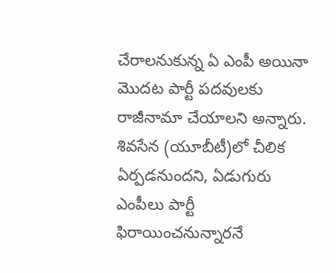చేరాలనుకున్న ఏ ఎంపీ అయినా మొదట పార్టీ పదవులకు రాజీనామా చేయాలని అన్నారు.
శివసేన (యూబీటీ)లో చీలిక ఏర్పడనుందని, ఏడుగురు ఎంపీలు పార్టీ ఫిరాయించనున్నారనే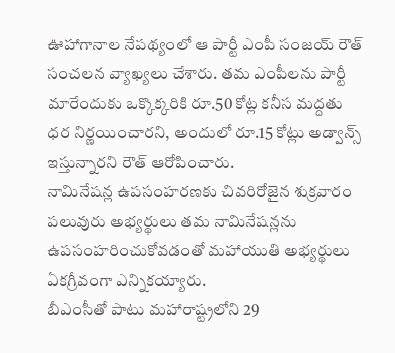ఊహాగానాల నేపథ్యంలో ఆ పార్టీ ఎంపీ సంజయ్ రౌత్ సంచలన వ్యాఖ్యలు చేశారు. తమ ఎంపీలను పార్టీ మారేందుకు ఒక్కొక్కరికి రూ.50 కోట్ల కనీస మద్దతు ధర నిర్ణయించారని, అందులో రూ.15 కోట్లు అడ్వాన్స్ ఇస్తున్నారని రౌత్ ఆరోపించారు.
నామినేషన్ల ఉపసంహరణకు చివరిరోజైన శుక్రవారం పలువురు అభ్యర్థులు తమ నామినేషన్లను ఉపసంహరించుకోవడంతో మహాయుతి అభ్యర్థులు ఏకగ్రీవంగా ఎన్నికయ్యారు.
బీఎంసీతో పాటు మహారాష్ట్రలోని 29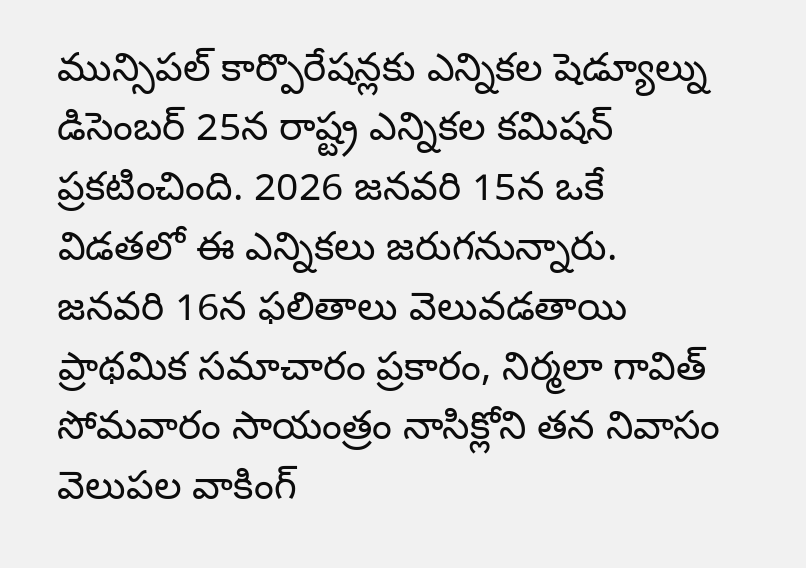మున్సిపల్ కార్పొరేషన్లకు ఎన్నికల షెడ్యూల్ను డిసెంబర్ 25న రాష్ట్ర ఎన్నికల కమిషన్ ప్రకటించింది. 2026 జనవరి 15న ఒకే విడతలో ఈ ఎన్నికలు జరుగనున్నారు. జనవరి 16న ఫలితాలు వెలువడతాయి
ప్రాథమిక సమాచారం ప్రకారం, నిర్మలా గావిత్ సోమవారం సాయంత్రం నాసిక్లోని తన నివాసం వెలుపల వాకింగ్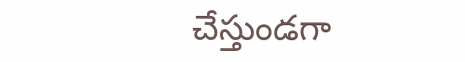చేస్తుండగా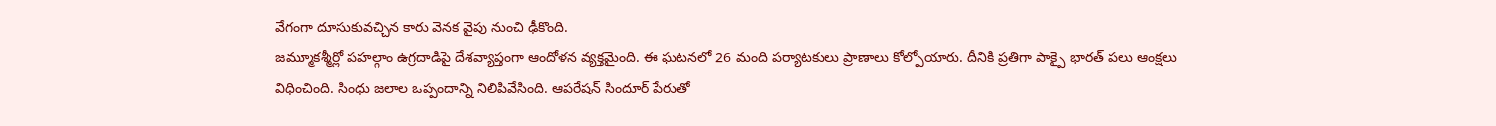వేగంగా దూసుకువచ్చిన కారు వెనక వైపు నుంచి ఢీకొంది.
జమ్మూకశ్మీర్లో పహల్గాం ఉగ్రదాడిపై దేశవ్యాప్తంగా ఆందోళన వ్యక్తమైంది. ఈ ఘటనలో 26 మంది పర్యాటకులు ప్రాణాలు కోల్పోయారు. దీనికి ప్రతిగా పాక్పై భారత్ పలు ఆంక్షలు విధించింది. సింధు జలాల ఒప్పందాన్ని నిలిపివేసింది. ఆపరేషన్ సిందూర్ పేరుతో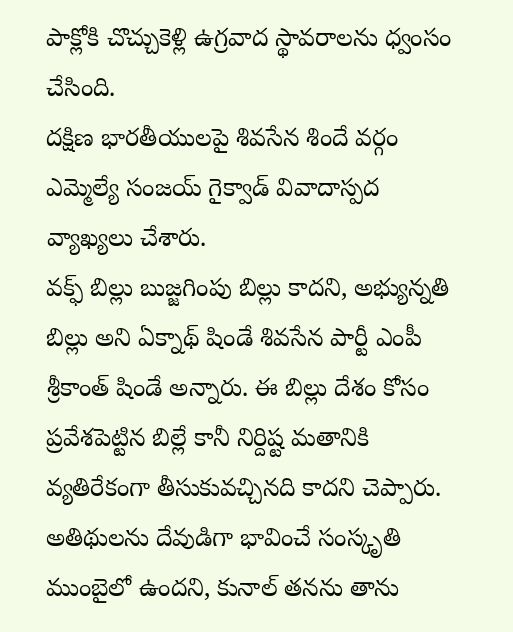పాక్లోకి చొచ్చుకెళ్లి ఉగ్రవాద స్థావరాలను ధ్వంసం చేసింది.
దక్షిణ భారతీయులపై శివసేన శిందే వర్గం ఎమ్మెల్యే సంజయ్ గైక్వాడ్ వివాదాస్పద వ్యాఖ్యలు చేశారు.
వక్ఫ్ బిల్లు బుజ్జగింపు బిల్లు కాదని, అభ్యున్నతి బిల్లు అని ఏక్నాథ్ షిండే శివసేన పార్టీ ఎంపీ శ్రీకాంత్ షిండే అన్నారు. ఈ బిల్లు దేశం కోసం ప్రవేశపెట్టిన బిల్లే కానీ నిర్దిష్ట మతానికి వ్యతిరేకంగా తీసుకువచ్చినది కాదని చెప్పారు.
అతిథులను దేవుడిగా భావించే సంస్కృతి ముంబైలో ఉందని, కునాల్ తనను తాను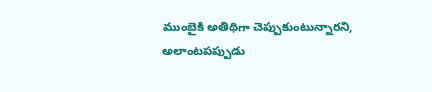ముంబైకి అతిథిగా చెప్పుకుంటున్నారని, అలాంటపప్పుడు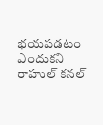భయపడటం ఎందుకని రాహుల్ కనల్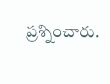ప్రశ్నించారు.